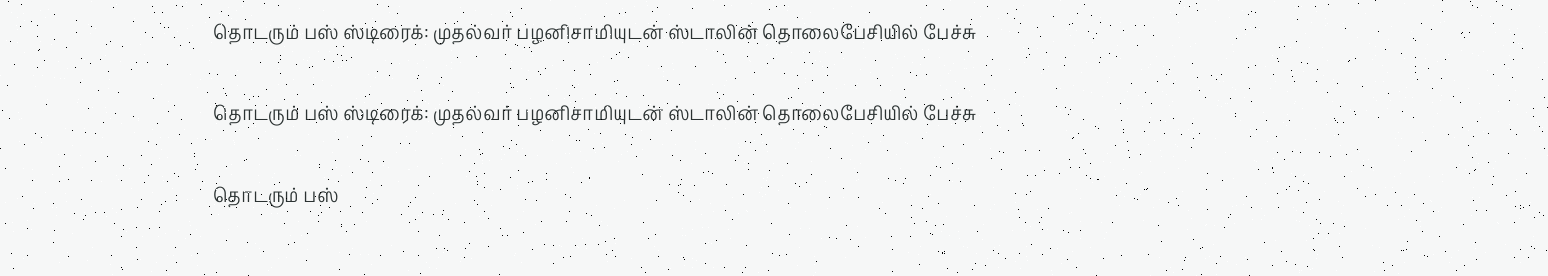தொடரும் பஸ் ஸ்டிரைக்: முதல்வர் பழனிசாமியுடன் ஸ்டாலின் தொலைபேசியில் பேச்சு

தொடரும் பஸ் ஸ்டிரைக்: முதல்வர் பழனிசாமியுடன் ஸ்டாலின் தொலைபேசியில் பேச்சு

தொடரும் பஸ்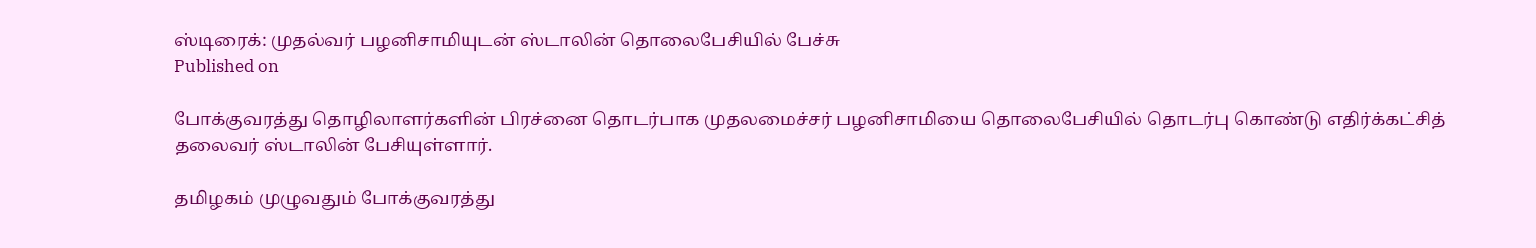ஸ்டிரைக்: முதல்வர் பழனிசாமியுடன் ஸ்டாலின் தொலைபேசியில் பேச்சு
Published on

போக்குவரத்து தொழிலாளர்களின் பிரச்னை தொடர்பாக முதலமைச்சர் பழனிசாமியை தொலைபேசியில் தொடர்பு கொண்டு எதிர்க்கட்சித் தலைவர் ஸ்டாலின் பேசியுள்ளார்.

தமிழகம் முழுவதும் போக்குவரத்து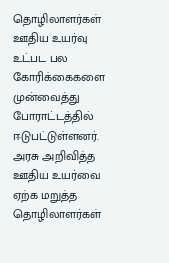தொழிலாளர்கள் ஊதிய உயர்வு உட்பட பல கோரிக்கைகளை முன்வைத்து போராட்டத்தில் ஈடுபட்டுள்ளனர். அரசு அறிவித்த ஊதிய உயர்வை ஏற்க மறுத்த தொழிலாளர்கள்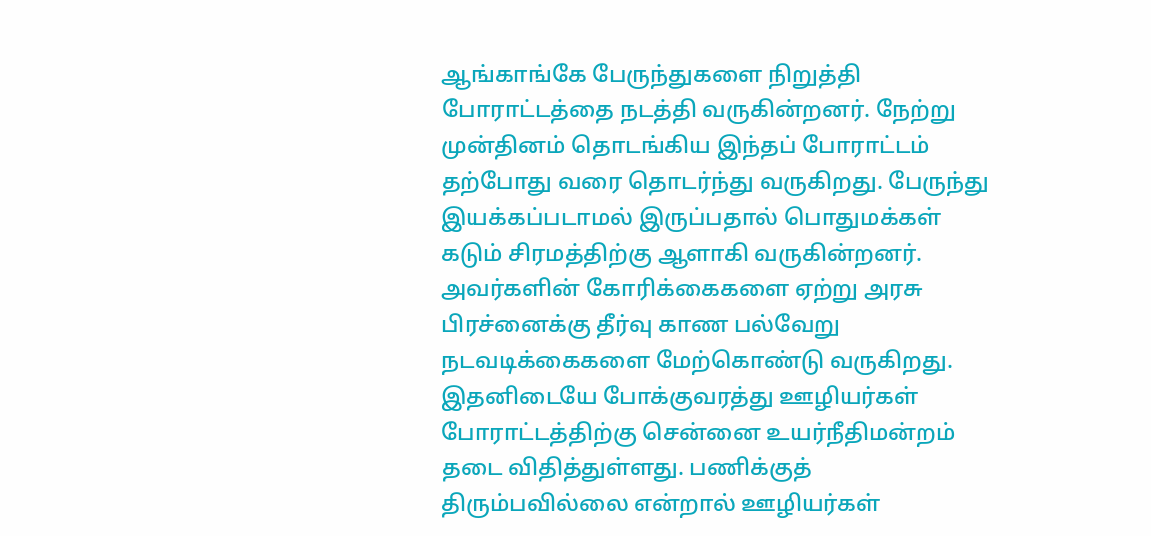ஆங்காங்கே பேருந்துகளை நிறுத்தி போராட்டத்தை நடத்தி வருகின்றனர். நேற்று முன்தினம் தொடங்கிய இந்தப் போராட்டம் தற்போது வரை தொடர்ந்து வருகிறது. பேருந்து இயக்கப்படாமல் இருப்பதால் பொதுமக்கள் கடும் சிரமத்திற்கு ஆளாகி வருகின்றனர். அவர்களின் கோரிக்கைகளை ஏற்று அரசு பிரச்னைக்கு தீர்வு காண பல்வேறு நடவடிக்கைகளை மேற்கொண்டு வருகிறது. இதனிடையே போக்குவரத்து ஊழியர்கள் போராட்டத்திற்கு சென்னை உயர்நீதிமன்றம் தடை விதித்துள்ளது. பணிக்குத் திரும்பவில்லை என்றால் ஊழியர்கள்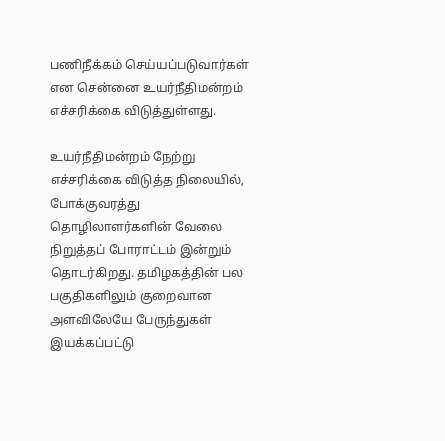பணிநீக்கம் செய்யப்படுவார்கள் என சென்னை உயர்நீதிமன்றம் எச்சரிக்கை விடுத்துள்ளது.

உயர்நீதிமன்றம் நேற்று எச்சரிக்கை விடுத்த நிலையில், போக்குவரத்து தொழிலாளர்களின் வேலை நிறுத்தப் போராட்டம் இன்றும் தொடர்கிறது. தமிழகத்தின் பல பகுதிகளிலும் குறைவான அளவிலேயே பேருந்துகள் இயக்கப்பட்டு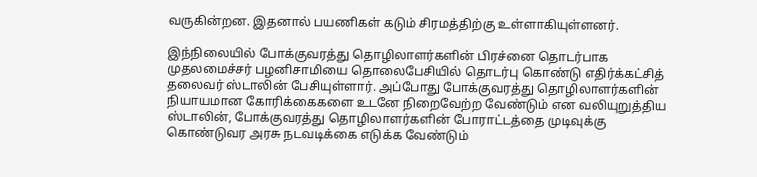வருகின்றன. இதனால் பயணிகள் கடும் சிரமத்திற்கு உள்ளாகியுள்ளனர்.

இந்நிலையில் போக்குவரத்து தொழிலாளர்களின் பிரச்னை தொடர்பாக முதலமைச்சர் பழனிசாமியை தொலைபேசியில் தொடர்பு கொண்டு எதிர்க்கட்சித் தலைவர் ஸ்டாலின் பேசியுள்ளார். அப்போது போக்குவரத்து தொழிலாளர்களின் நியாயமான கோரிக்கைகளை உடனே நிறைவேற்ற வேண்டும் என வலியுறுத்திய ஸ்டாலின், போக்குவரத்து தொழிலாளர்களின் போராட்டத்தை முடிவுக்கு கொண்டுவர அரசு நடவடிக்கை எடுக்க வேண்டும்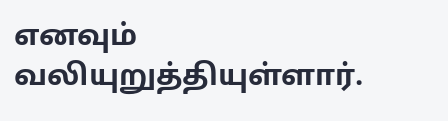எனவும் வலியுறுத்தியுள்ளார்.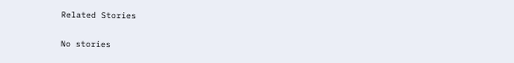Related Stories

No stories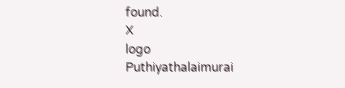found.
X
logo
Puthiyathalaimurai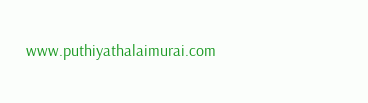www.puthiyathalaimurai.com